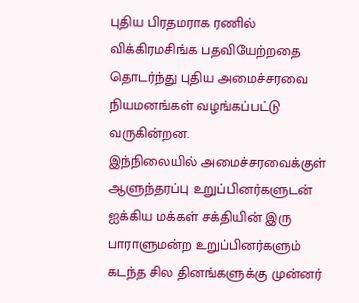புதிய பிரதமராக ரணில் விக்கிரமசிங்க பதவியேற்றதை தொடர்ந்து புதிய அமைச்சரவை நியமனங்கள் வழங்கப்பட்டு வருகின்றன.
இந்நிலையில் அமைச்சரவைக்குள் ஆளுந்தரப்பு உறுப்பினர்களுடன் ஐக்கிய மக்கள் சக்தியின் இரு பாராளுமன்ற உறுப்பினர்களும் கடந்த சில தினங்களுக்கு முன்னர்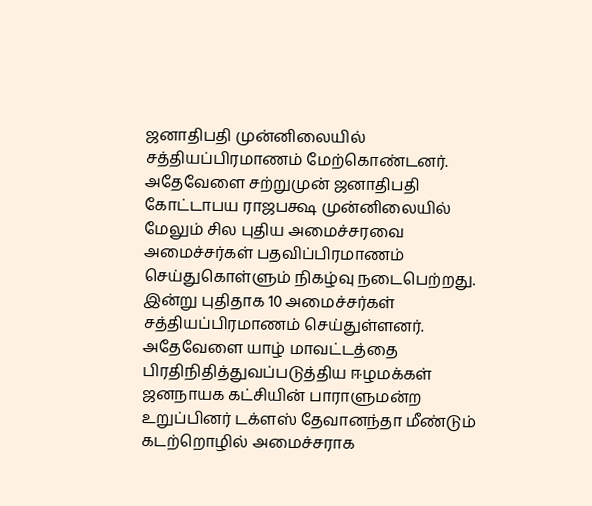ஜனாதிபதி முன்னிலையில் சத்தியப்பிரமாணம் மேற்கொண்டனர்.
அதேவேளை சற்றுமுன் ஜனாதிபதி கோட்டாபய ராஜபக்ஷ முன்னிலையில் மேலும் சில புதிய அமைச்சரவை அமைச்சர்கள் பதவிப்பிரமாணம் செய்துகொள்ளும் நிகழ்வு நடைபெற்றது.
இன்று புதிதாக 10 அமைச்சர்கள் சத்தியப்பிரமாணம் செய்துள்ளனர்.
அதேவேளை யாழ் மாவட்டத்தை பிரதிநிதித்துவப்படுத்திய ஈழமக்கள் ஜனநாயக கட்சியின் பாராளுமன்ற உறுப்பினர் டக்ளஸ் தேவானந்தா மீண்டும் கடற்றொழில் அமைச்சராக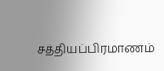சத்தியப்பிரமாணம்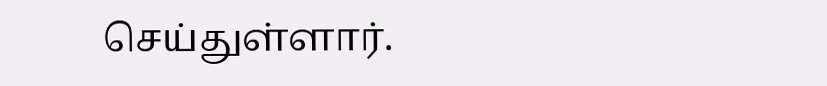செய்துள்ளார்.